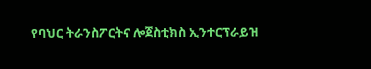የባህር ትራንስፖርትና ሎጀስቲክስ ኢንተርፕራይዝ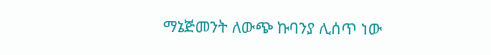ማኔጅመንት ለውጭ ኩባንያ ሊሰጥ ነው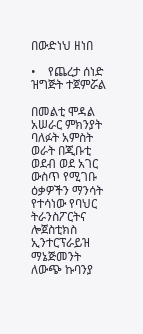በውድነህ ዘነበ

•    የጨረታ ሰነድ ዝግጅት ተጀምሯል

በመልቲ ሞዳል አሠራር ምክንያት ባለፉት አምስት ወራት በጂቡቲ ወደብ ወደ አገር ውስጥ የሚገቡ ዕቃዎችን ማንሳት የተሳነው የባህር ትራንስፖርትና ሎጀስቲክስ ኢንተርፕራይዝ ማኔጅመንት ለውጭ ኩባንያ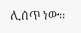ሊሰጥ ነው፡፡